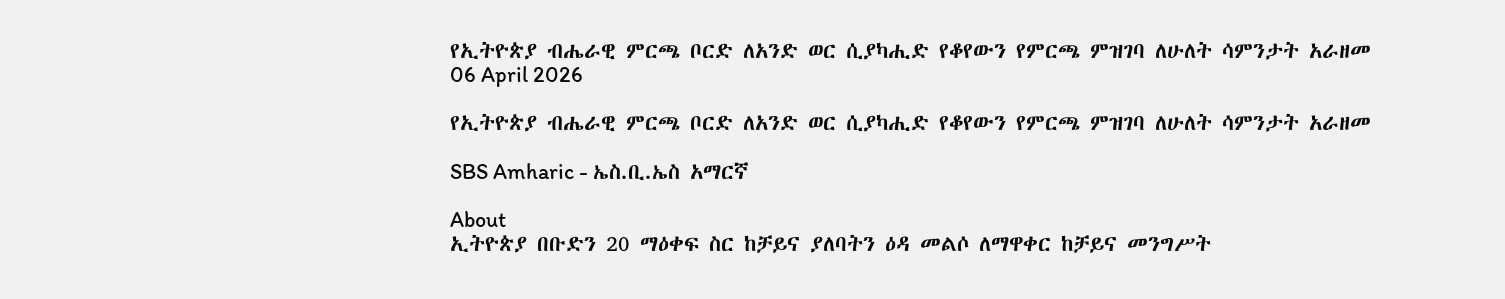የኢትዮጵያ ብሔራዊ ምርጫ ቦርድ ለአንድ ወር ሲያካሒድ የቆየውን የምርጫ ምዝገባ ለሁለት ሳምንታት አራዘመ
06 April 2026

የኢትዮጵያ ብሔራዊ ምርጫ ቦርድ ለአንድ ወር ሲያካሒድ የቆየውን የምርጫ ምዝገባ ለሁለት ሳምንታት አራዘመ

SBS Amharic - ኤስ.ቢ.ኤስ አማርኛ

About
ኢትዮጵያ በቡድን 20 ማዕቀፍ ስር ከቻይና ያለባትን ዕዳ መልሶ ለማዋቀር ከቻይና መንግሥት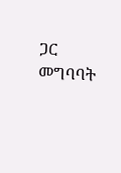ጋር መግባባት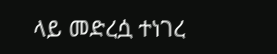ላይ መድረሷ ተነገረ